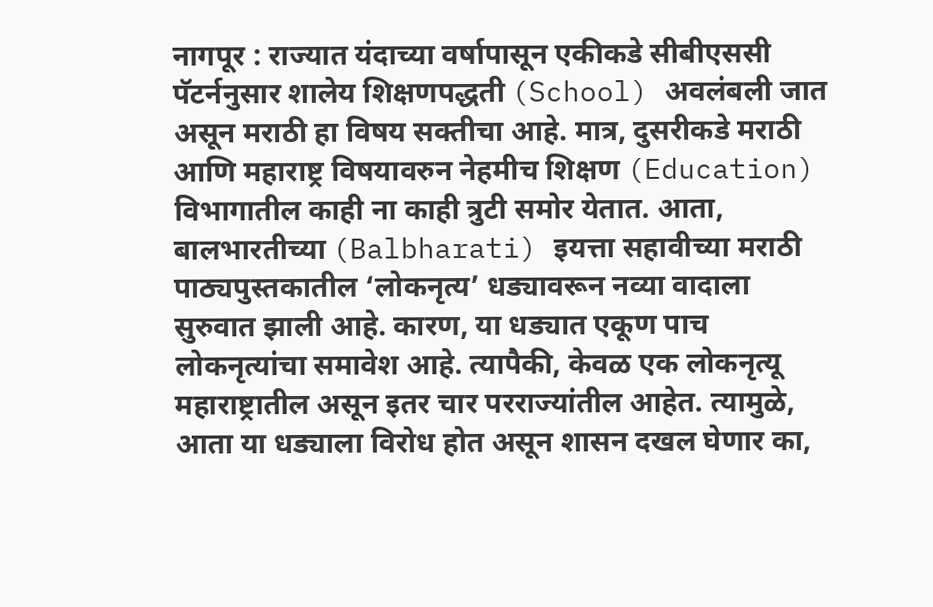नागपूर : राज्यात यंदाच्या वर्षापासून एकीकडे सीबीएससी पॅटर्ननुसार शालेय शिक्षणपद्धती (School) अवलंबली जात असून मराठी हा विषय सक्तीचा आहे. मात्र, दुसरीकडे मराठी आणि महाराष्ट्र विषयावरुन नेहमीच शिक्षण (Education) विभागातील काही ना काही त्रुटी समोर येतात. आता, बालभारतीच्या (Balbharati) इयत्ता सहावीच्या मराठी पाठ्यपुस्तकातील ‘लोकनृत्य’ धड्यावरून नव्या वादाला सुरुवात झाली आहे. कारण, या धड्यात एकूण पाच लोकनृत्यांचा समावेश आहे. त्यापैकी, केवळ एक लोकनृत्यू महाराष्ट्रातील असून इतर चार परराज्यांतील आहेत. त्यामुळे, आता या धड्याला विरोध होत असून शासन दखल घेणार का,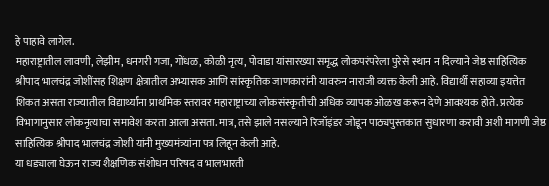हे पाहावे लागेल.
महाराष्ट्रातील लावणी, लेझीम, धनगरी गजा, गोंधळ, कोळी नृत्य, पोवाडा यांसारख्या समृद्ध लोकपरंपरेला पुरेसे स्थान न दिल्याने जेष्ठ साहित्यिक श्रीपाद भालचंद्र जोशींसह शिक्षण क्षेत्रातील अभ्यासक आणि सांस्कृतिक जाणकारांनी यावरुन नाराजी व्यक्त केली आहे. विद्यार्थी सहाव्या इयत्तेत शिकत असता राज्यातील विद्यार्थ्यांना प्राथमिक स्तरावर महाराष्ट्राच्या लोकसंस्कृतीची अधिक व्यापक ओळख करून देणे आवश्यक होते. प्रत्येक विभागानुसार लोकनृत्याचा समावेश करता आला असता. मात्र, तसे झाले नसल्याने रिजॉइंडर जोडून पाठ्यपुस्तकात सुधारणा करावी अशी मागणी जेष्ठ साहित्यिक श्रीपाद भालचंद्र जोशी यांनी मुख्यमंत्र्यांना पत्र लिहून केली आहे.
या धड्याला घेऊन राज्य शैक्षणिक संशोधन परिषद व भालभारती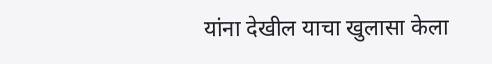यांना देखील याचा खुलासा केला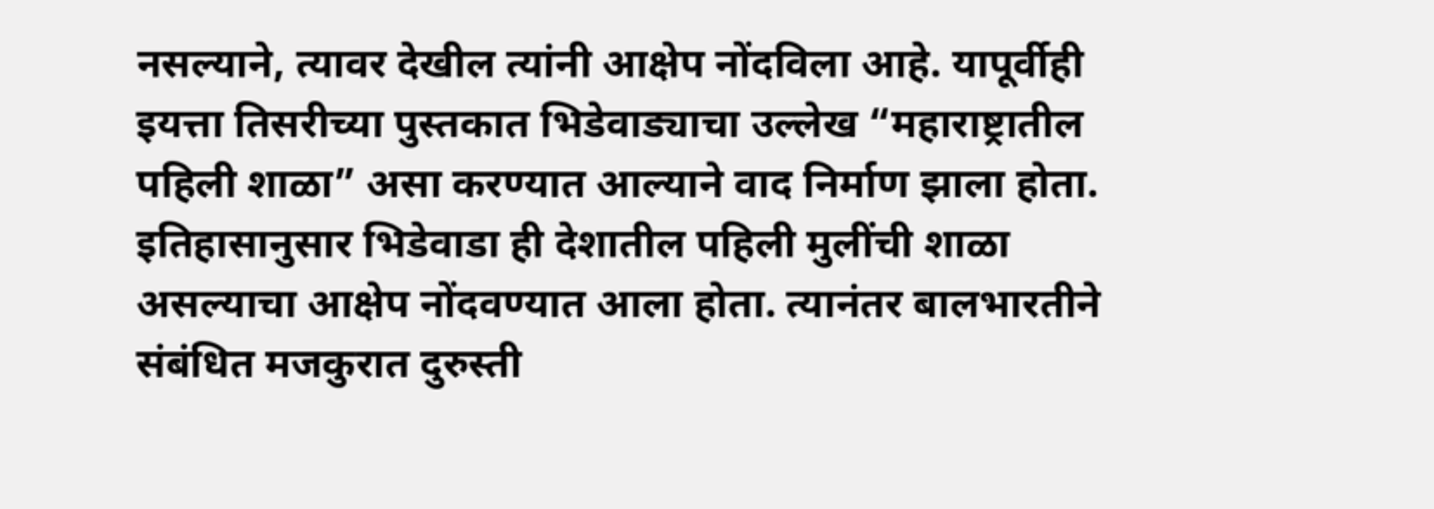नसल्याने, त्यावर देखील त्यांनी आक्षेप नोंदविला आहे. यापूर्वीही इयत्ता तिसरीच्या पुस्तकात भिडेवाड्याचा उल्लेख “महाराष्ट्रातील पहिली शाळा” असा करण्यात आल्याने वाद निर्माण झाला होता. इतिहासानुसार भिडेवाडा ही देशातील पहिली मुलींची शाळा असल्याचा आक्षेप नोंदवण्यात आला होता. त्यानंतर बालभारतीने संबंधित मजकुरात दुरुस्ती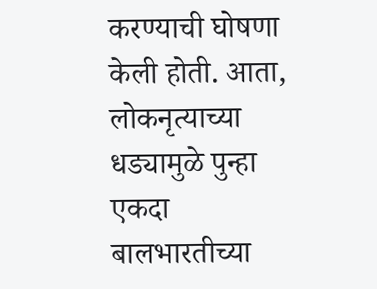करण्याची घोषणा केली होती. आता, लोकनृत्याच्या धड्यामुळे पुन्हा एकदा बालभारतीच्या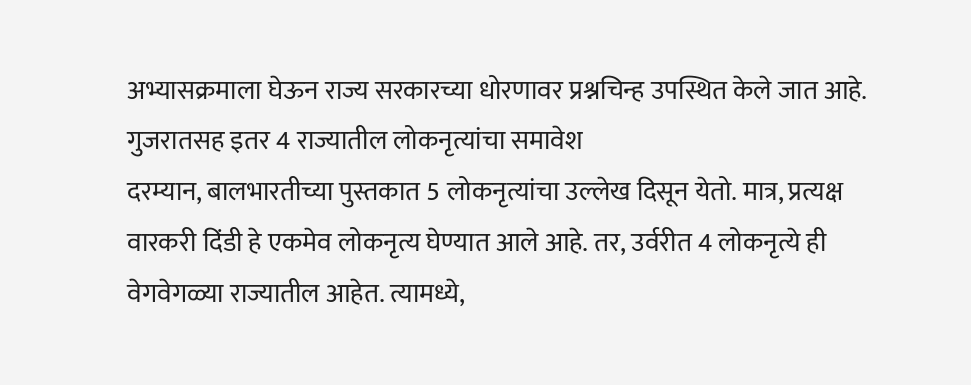अभ्यासक्रमाला घेऊन राज्य सरकारच्या धोरणावर प्रश्नचिन्ह उपस्थित केले जात आहे.
गुजरातसह इतर 4 राज्यातील लोकनृत्यांचा समावेश
दरम्यान, बालभारतीच्या पुस्तकात 5 लोकनृत्यांचा उल्लेख दिसून येतो. मात्र, प्रत्यक्ष वारकरी दिंडी हे एकमेव लोकनृत्य घेण्यात आले आहे. तर, उर्वरीत 4 लोकनृत्ये ही वेगवेगळ्या राज्यातील आहेत. त्यामध्ये,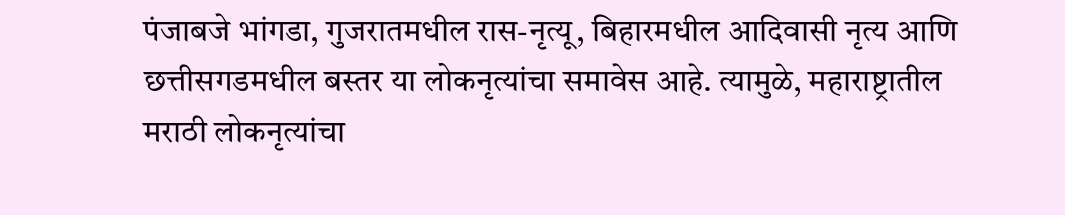पंजाबजे भांगडा, गुजरातमधील रास-नृत्यू, बिहारमधील आदिवासी नृत्य आणि छत्तीसगडमधील बस्तर या लोकनृत्यांचा समावेस आहे. त्यामुळे, महाराष्ट्रातील मराठी लोकनृत्यांचा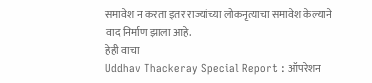समावेश न करता इतर राज्यांच्या लोकनृत्याचा समावेश केल्याने वाद निर्माण झाला आहे.
हेही वाचा
Uddhav Thackeray Special Report : ऑपरेशन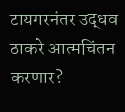टायगरनंतर उद्धव ठाकरे आत्मचिंतन करणार?